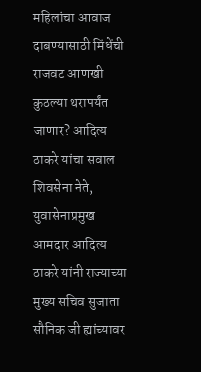महिलांचा आवाज दाबण्यासाठी मिंधेंची राजवट आणखी कुठल्या थरापर्यंत जाणार? आदित्य ठाकरे यांचा सवाल
शिवसेना नेते, युवासेनाप्रमुख आमदार आदित्य ठाकरे यांनी राज्याच्या मुख्य सचिव सुजाता सौनिक जी ह्यांच्यावर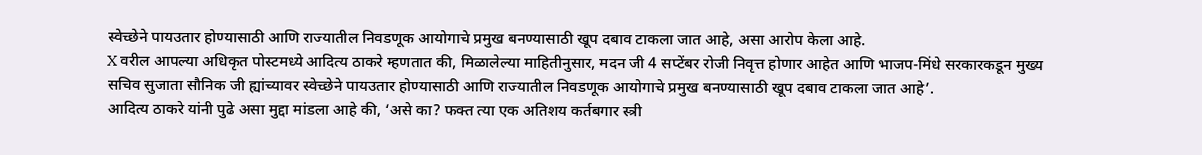स्वेच्छेने पायउतार होण्यासाठी आणि राज्यातील निवडणूक आयोगाचे प्रमुख बनण्यासाठी खूप दबाव टाकला जात आहे, असा आरोप केला आहे.
X वरील आपल्या अधिकृत पोस्टमध्ये आदित्य ठाकरे म्हणतात की, मिळालेल्या माहितीनुसार, मदन जी 4 सप्टेंबर रोजी निवृत्त होणार आहेत आणि भाजप-मिंधे सरकारकडून मुख्य सचिव सुजाता सौनिक जी ह्यांच्यावर स्वेच्छेने पायउतार होण्यासाठी आणि राज्यातील निवडणूक आयोगाचे प्रमुख बनण्यासाठी खूप दबाव टाकला जात आहे’.
आदित्य ठाकरे यांनी पुढे असा मुद्दा मांडला आहे की, ‘असे का? फक्त त्या एक अतिशय कर्तबगार स्त्री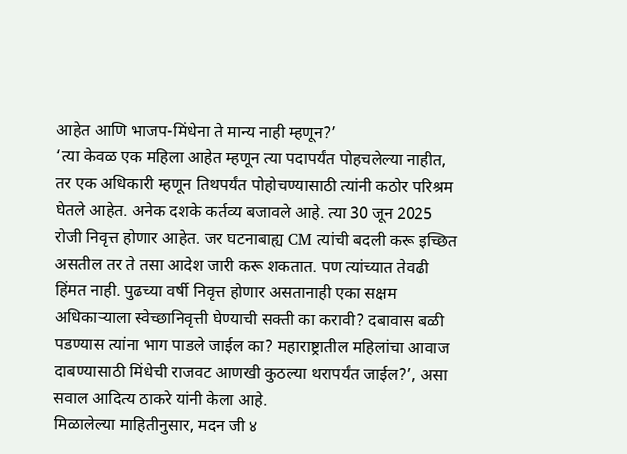आहेत आणि भाजप-मिंधेना ते मान्य नाही म्हणून?’
‘त्या केवळ एक महिला आहेत म्हणून त्या पदापर्यंत पोहचलेल्या नाहीत, तर एक अधिकारी म्हणून तिथपर्यंत पोहोचण्यासाठी त्यांनी कठोर परिश्रम घेतले आहेत. अनेक दशके कर्तव्य बजावले आहे. त्या 30 जून 2025 रोजी निवृत्त होणार आहेत. जर घटनाबाह्य CM त्यांची बदली करू इच्छित असतील तर ते तसा आदेश जारी करू शकतात. पण त्यांच्यात तेवढी हिंमत नाही. पुढच्या वर्षी निवृत्त होणार असतानाही एका सक्षम अधिकाऱ्याला स्वेच्छानिवृत्ती घेण्याची सक्ती का करावी? दबावास बळी पडण्यास त्यांना भाग पाडले जाईल का? महाराष्ट्रातील महिलांचा आवाज दाबण्यासाठी मिंधेची राजवट आणखी कुठल्या थरापर्यंत जाईल?’, असा सवाल आदित्य ठाकरे यांनी केला आहे.
मिळालेल्या माहितीनुसार, मदन जी ४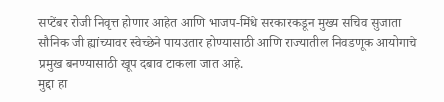सप्टेंबर रोजी निवृत्त होणार आहेत आणि भाजप-मिंधे सरकारकडून मुख्य सचिव सुजाता सौनिक जी ह्यांच्यावर स्वेच्छेने पायउतार होण्यासाठी आणि राज्यातील निवडणूक आयोगाचे प्रमुख बनण्यासाठी खूप दबाव टाकला जात आहे.
मुद्दा हा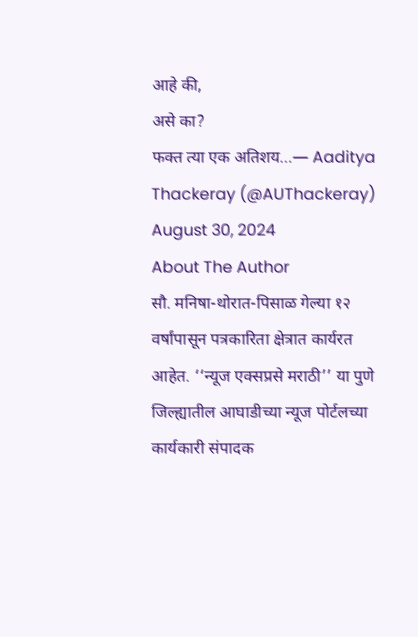आहे की,
असे का?
फक्त त्या एक अतिशय…— Aaditya Thackeray (@AUThackeray) August 30, 2024
About The Author
सौ. मनिषा-थोरात-पिसाळ गेल्या १२ वर्षांपासून पत्रकारिता क्षेत्रात कार्यरत आहेत. ‘‘न्यूज एक्सप्रसे मराठी’’ या पुणे जिल्ह्यातील आघाडीच्या न्यूज पोर्टलच्या कार्यकारी संपादक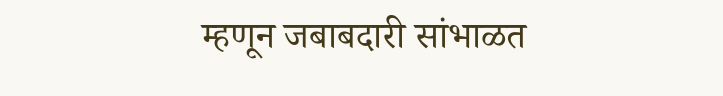म्हणून जबाबदारी सांभाळत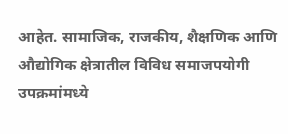आहेत. सामाजिक, राजकीय, शैक्षणिक आणि औद्योगिक क्षेत्रातील विविध समाजपयोगी उपक्रमांमध्ये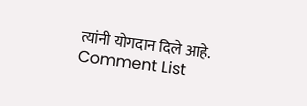त्यांनी योगदान दिले आहे.
Comment List